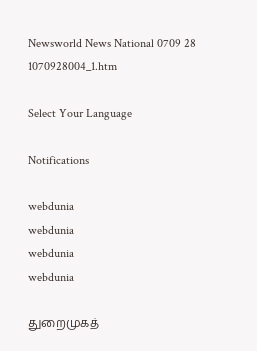Newsworld News National 0709 28 1070928004_1.htm

Select Your Language

Notifications

webdunia
webdunia
webdunia
webdunia

துறைமுகத்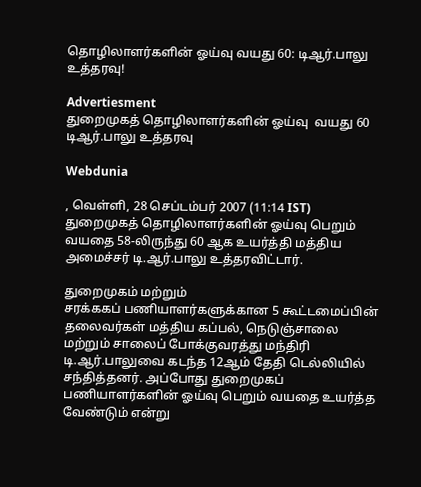தொழிலாளர்களின் ஓய்வு வயது 60: டிஆ‌ர்.பாலு உ‌த்தரவு!

Advertiesment
துறைமுகத் தொழிலாளர்களின் ஓய்வு  வயது 60 டிஆ‌ர்.பாலு உ‌த்தரவு

Webdunia

, வெள்ளி, 28 செப்டம்பர் 2007 (11:14 IST)
துறைமுகத் தொழிலாளர்களின் ஓய்வு பெறும் வயதை 58-லிருந்து 60 ஆக உயர்த்தி மத்திய அமை‌ச்ச‌ர் டி.ஆர்.பாலு உத்தரவிட்டார்.

துறைமுக‌ம் ம‌ற்று‌ம் சர‌க்கக‌ப் ‌ப‌ணியாள‌ர்களு‌க்கான 5 கூ‌ட்டமை‌ப்‌பி‌ன் தலைவ‌ர்க‌ள் ம‌த்‌திய க‌ப்ப‌ல், நெடு‌ஞ்சாலை ம‌ற்று‌ம் சாலை‌ப் போ‌க்குவர‌த்து ம‌ந்‌தி‌ரி டி.ஆ‌ர்.பாலுவை கட‌ந்த 12ஆ‌ம் தே‌தி டெ‌‌ல்‌லி‌யி‌ல் ச‌ந்‌தி‌த்த‌ன‌ர். அ‌ப்போது துறைமுக‌ப் ப‌ணியாள‌ர்க‌ளி‌ன் ஓ‌ய்வு பெறு‌ம் வயதை உய‌ர்‌த்த வே‌ண்டு‌‌ம் எ‌ன்று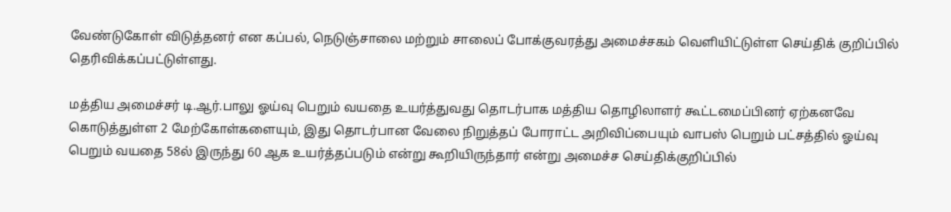வே‌ண்டுகோ‌ள் ‌விடு‌த்தன‌ர் எ‌ன க‌ப்ப‌ல், நெடு‌ஞ்சாலை ம‌ற்று‌ம் சாலை‌ப் போக‌்குவர‌த்து அமை‌ச்சக‌ம் வெ‌‌ளி‌யி‌ட்டு‌ள்ள செ‌ய்‌தி‌க் கு‌றி‌ப்‌பி‌ல் தெ‌ரி‌வி‌க்க‌ப்ப‌ட்டு‌ள்ளது.

ம‌த்‌திய அமை‌ச்ச‌ர் டி.ஆ‌ர்.பாலு ஓ‌ய்வு பெறு‌ம் வயதை உய‌ர்‌த்துவது தொட‌ர்பாக ம‌த்‌திய தொ‌ழிலாள‌ர் கூ‌ட்டமை‌ப்‌பின‌ர் ஏ‌ற்கனவே கொடு‌த்து‌ள்ள 2 மே‌ற்கோ‌ள்களையு‌ம், இது தொட‌ர்பான வேலை‌ ‌நிறு‌த்த‌ப் போரா‌ட்ட அ‌றி‌வி‌ப்பையு‌ம் வாப‌ஸ் பெறு‌ம் ப‌‌ட்ச‌த்‌தி‌ல் ஓ‌ய்வு பெறு‌ம் வயதை 58ல் இரு‌ந்து 60 ஆக உய‌ர்‌த்த‌ப்படு‌ம் எ‌ன்று கூ‌றி‌யிரு‌ந்தா‌ர் எ‌ன்று அமை‌ச்ச செ‌ய்‌தி‌க்கு‌றி‌ப்‌பி‌ல்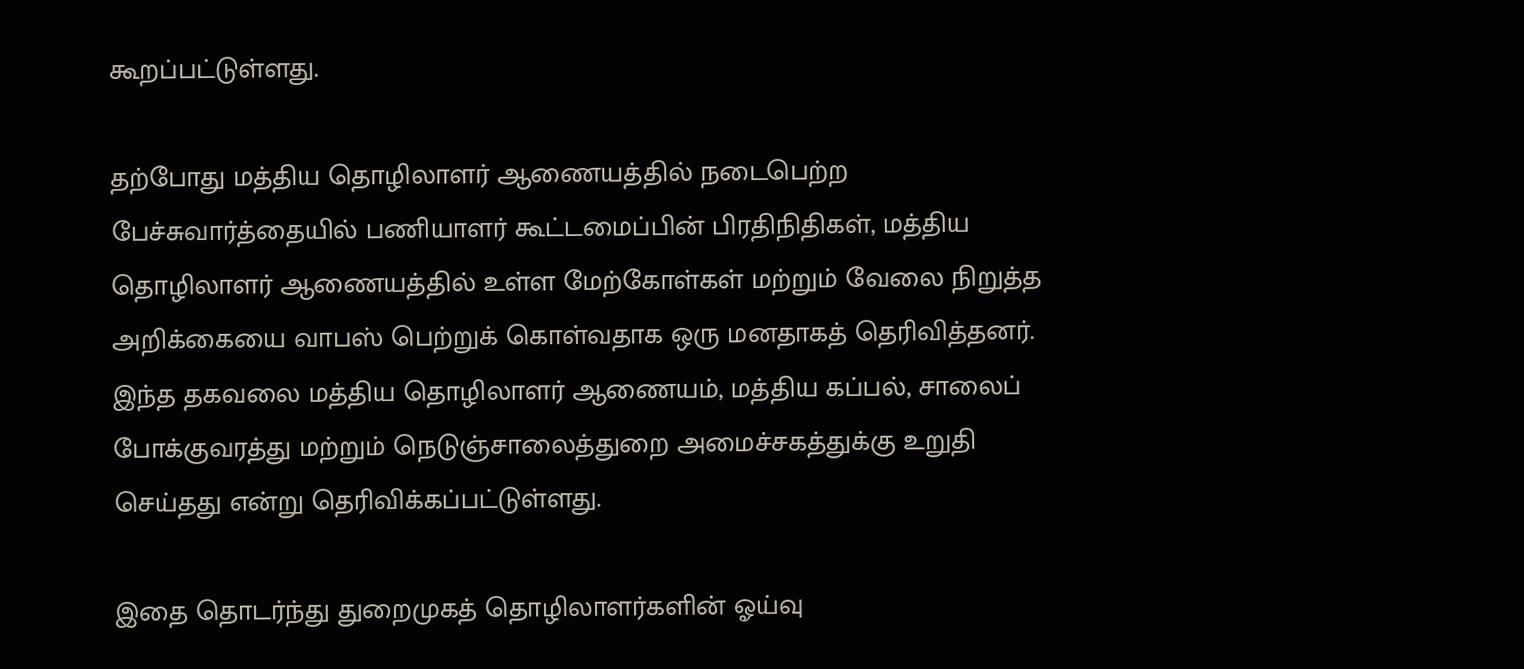கூற‌ப்ப‌ட்டு‌ள்ளது.

தற்போது மத்திய தொழிலாளர் ஆணையத்தில் நடைபெற்ற பேச்சுவார்த்தையில் பணியாளர் கூட்டமைப்பின் பிரதிநிதிகள், மத்திய தொழிலாளர் ஆணையத்தில் உள்ள மேற்கோள்கள் மற்றும் வேலை நிறுத்த அறிக்கையை வாபஸ் பெற்றுக் கொள்வதாக ஒரு மனதாகத் தெரிவித்தனர். இந்த தகவலை மத்திய தொழிலாளர் ஆணையம், மத்திய கப்பல், சாலைப் போக்குவரத்து மற்றும் நெடுஞ்சாலைத்துறை அமைச்சகத்துக்கு உறுதி செய்தது எ‌ன்று தெ‌ரி‌வி‌க்க‌ப்ப‌ட்டு‌ள்ளது.

இதை தொடர்ந்து துறைமுகத் தொழிலாளர்களின் ஓய்வு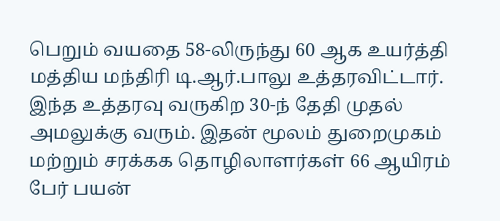பெறும் வயதை 58-லிருந்து 60 ஆக உயர்த்தி மத்திய மந்திரி டி.ஆர்.பாலு உத்தரவிட்டார். இந்த உத்தரவு வருகிற 30-ந் தேதி முதல் அமலுக்கு வரும். இதன் மூலம் துறைமுகம் மற்றும் சரக்கக தொழிலாளர்கள் 66 ஆயிரம் பேர் பயன்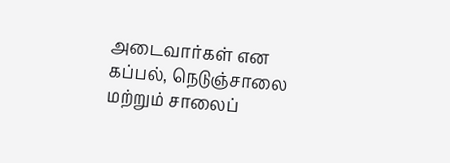அடைவார்கள் என க‌ப்ப‌ல், நெடு‌ஞ்சாலை ம‌ற்று‌ம் சாலை‌ப்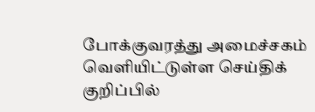போக‌்குவர‌த்து அமை‌ச்சக‌ம் வெ‌‌ளி‌யி‌ட்டு‌ள்ள செ‌ய்‌தி‌க் கு‌றி‌ப்‌பி‌ல்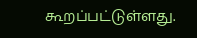கூற‌ப்பட்டு‌ள்ளது.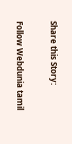Share this Story:

Follow Webdunia tamil